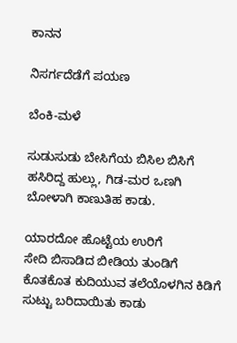ಕಾನನ

ನಿಸರ್ಗದೆಡೆಗೆ ಪಯಣ

ಬೆಂಕಿ-ಮಳೆ

ಸುಡುಸುಡು ಬೇಸಿಗೆಯ ಬಿಸಿಲ ಬಿಸಿಗೆ
ಹಸಿರಿದ್ದ ಹುಲ್ಲು, ಗಿಡ-ಮರ ಒಣಗಿ
ಬೋಳಾಗಿ ಕಾಣುತಿಹ ಕಾಡು.

ಯಾರದೋ ಹೊಟ್ಟೆಯ ಉರಿಗೆ
ಸೇದಿ ಬಿಸಾಡಿದ ಬೀಡಿಯ ತುಂಡಿಗೆ
ಕೊತಕೊತ ಕುದಿಯುವ ತಲೆಯೊಳಗಿನ ಕಿಡಿಗೆ
ಸುಟ್ಟು ಬರಿದಾಯಿತು ಕಾಡು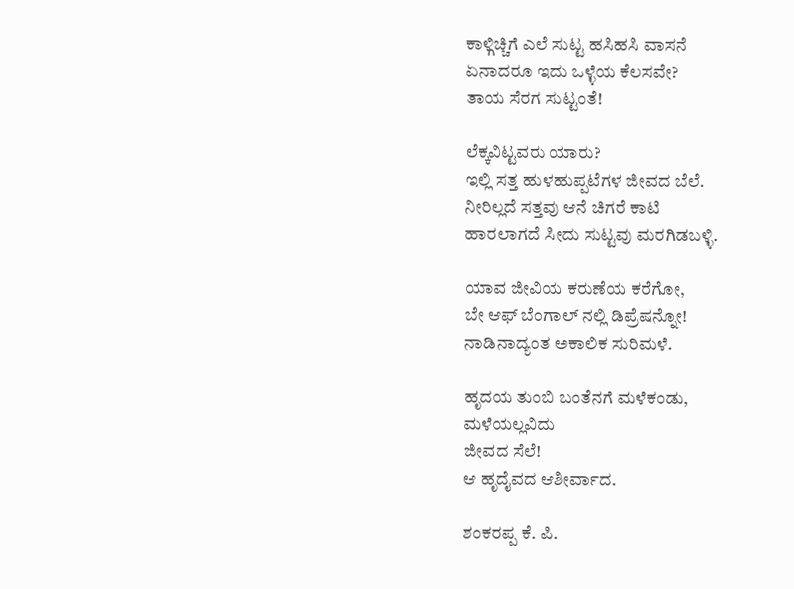ಕಾಳ್ಗಿಚ್ಚಿಗೆ ಎಲೆ ಸುಟ್ಟ ಹಸಿಹಸಿ ವಾಸನೆ
ಏನಾದರೂ ಇದು ಒಳ್ಳೆಯ ಕೆಲಸವೇ?
ತಾಯ ಸೆರಗ ಸುಟ್ಟಂತೆ!

ಲೆಕ್ಕವಿಟ್ಟವರು ಯಾರು?
ಇಲ್ಲಿ ಸತ್ತ ಹುಳಹುಪ್ಪಟೆಗಳ ಜೀವದ ಬೆಲೆ.
ನೀರಿಲ್ಲದೆ ಸತ್ತವು ಆನೆ ಚಿಗರೆ ಕಾಟಿ
ಹಾರಲಾಗದೆ ಸೀದು ಸುಟ್ಟವು ಮರಗಿಡಬಳ್ಳಿ.

ಯಾವ ಜೀವಿಯ ಕರುಣೆಯ ಕರೆಗೋ,
ಬೇ ಆಫ್ ಬೆಂಗಾಲ್ ನಲ್ಲಿ ಡಿಪ್ರೆಷನ್ನೋ!
ನಾಡಿನಾದ್ಯಂತ ಅಕಾಲಿಕ ಸುರಿಮಳೆ.

ಹೃದಯ ತುಂಬಿ ಬಂತೆನಗೆ ಮಳೆಕಂಡು,
ಮಳೆಯಲ್ಲವಿದು
ಜೀವದ ಸೆಲೆ!
ಆ ಹೃದೈವದ ಆಶೀರ್ವಾದ.

ಶಂಕರಪ್ಪ ಕೆ. ಪಿ.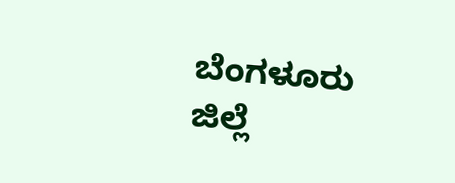ಬೆಂಗಳೂರು
ಜಿಲ್ಲೆ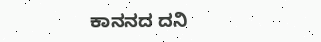ಕಾನನದ ದನಿ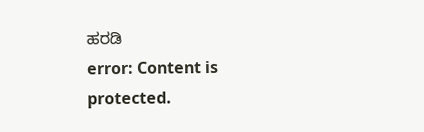ಹರಡಿ
error: Content is protected.